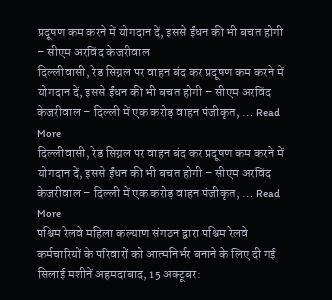प्रदूषण कम करने में योगदान दें, इससे ईंधन की भी बचत होगी – सीएम अरविंद केजरीवाल
दिल्लीवासी, रेड सिग्नल पर वाहन बंद कर प्रदूषण कम करने में योगदान दें, इससे ईंधन की भी बचत होगी – सीएम अरविंद केजरीवाल – दिल्ली में एक करोड़ वाहन पंजीकृत, … Read More
दिल्लीवासी, रेड सिग्नल पर वाहन बंद कर प्रदूषण कम करने में योगदान दें, इससे ईंधन की भी बचत होगी – सीएम अरविंद केजरीवाल – दिल्ली में एक करोड़ वाहन पंजीकृत, … Read More
पश्चिम रेलवे महिला कल्याण संगठन द्वारा पश्चिम रेलवे कर्मचारियों के परिवारों को आत्मनिर्भर बनाने के लिए दी गई सिलाई मशीनें अहमदाबाद, 15 अक्टूबर: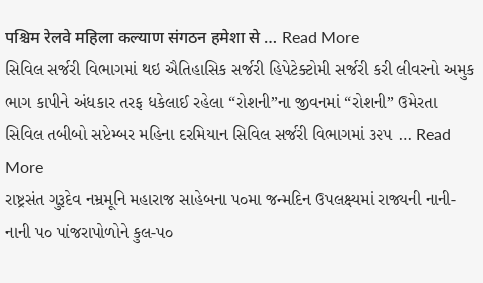पश्चिम रेलवे महिला कल्याण संगठन हमेशा से … Read More
સિવિલ સર્જરી વિભાગમાં થઇ ઐતિહાસિક સર્જરી હિપેટેક્ટોમી સર્જરી કરી લીવરનો અમુક ભાગ કાપીને અંધકાર તરફ ધકેલાઈ રહેલા “રોશની”ના જીવનમાં “રોશની” ઉમેરતા સિવિલ તબીબો સપ્ટેમ્બર મહિના દરમિયાન સિવિલ સર્જરી વિભાગમાં ૩૨૫ … Read More
રાષ્ટ્રસંત ગુરૂદેવ નમ્રમૂનિ મહારાજ સાહેબના પ૦મા જન્મદિન ઉપલક્ષ્યમાં રાજ્યની નાની-નાની પ૦ પાંજરાપોળોને કુલ-પ૦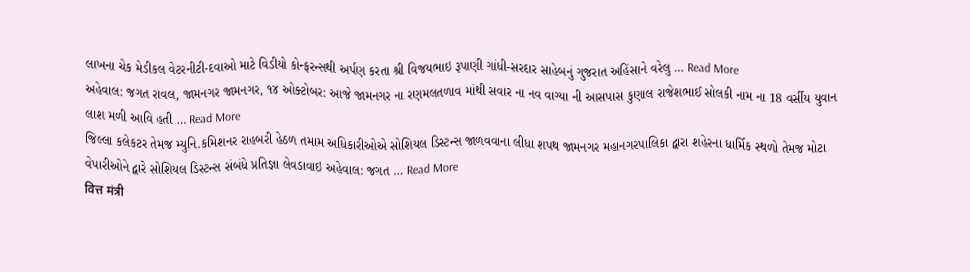લાખના ચેક મેડીકલ વેટરનીટી-દવાઓ માટે વિડીયો કોન્ફરન્સથી અર્પણ કરતા શ્રી વિજયભાઇ રૂપાણી ગાંધી-સરદાર સાહેબનું ગુજરાત અહિંસાને વરેલુ … Read More
અહેવાલ: જગત રાવલ, જામનગર જામનગર, ૧૪ ઓક્ટોબર: આજે જામનગર ના રણમલતળાવ માંથી સવાર ના નવ વાગ્યા ની આસપાસ કુણાલ રાજેશભાઈ સોલકી નામ ના 18 વર્સીય યુવાન લાશ મળી આવિ હતી … Read More
જિલ્લા કલેકટર તેમજ મ્યુનિ.કમિશનર રાહબરી હેઠળ તમામ અધિકારીઓએ સોશિયલ ડિસ્ટન્સ જાળવવાના લીધા શપથ જામનગર મહાનગરપાલિકા દ્વારા શહેરના ધાર્મિક સ્થળો તેમજ મોટા વેપારીઓને દ્વારે સોશિયલ ડિસ્ટન્સ સંબંધે પ્રતિજ્ઞા લેવડાવાઇ અહેવાલ: જગત … Read More
वित्त मंत्री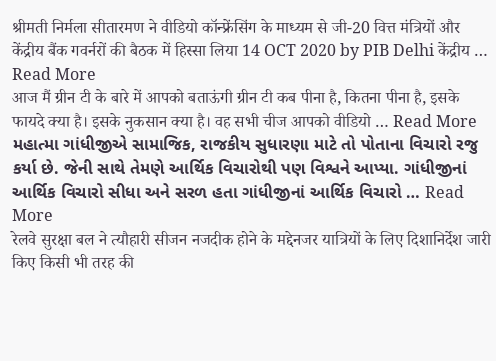श्रीमती निर्मला सीतारमण ने वीडियो कॉन्फ्रेंसिंग के माध्यम से जी-20 वित्त मंत्रियों और केंद्रीय बैंक गवर्नरों की बैठक में हिस्सा लिया 14 OCT 2020 by PIB Delhi केंद्रीय … Read More
आज मैं ग्रीन टी के बारे में आपको बताऊंगी ग्रीन टी कब पीना है, कितना पीना है, इसके फायदे क्या है। इसके नुकसान क्या है। वह सभी चीज आपको वीडियो … Read More
મહાત્મા ગાંધીજીએ સામાજિક, રાજકીય સુધારણા માટે તો પોતાના વિચારો રજુ કર્યા છે. જેની સાથે તેમણે આર્થિક વિચારોથી પણ વિશ્વને આપ્યા. ગાંધીજીનાં આર્થિક વિચારો સીધા અને સરળ હતા ગાંધીજીનાં આર્થિક વિચારો … Read More
रेलवे सुरक्षा बल ने त्यौहारी सीजन नजदीक होने के मद्देनजर यात्रियों के लिए दिशानिर्देश जारी किए किसी भी तरह की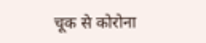चूक से कोरोना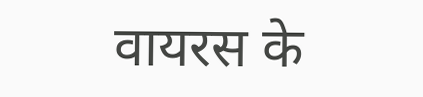वायरस के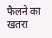फैलने का खतरा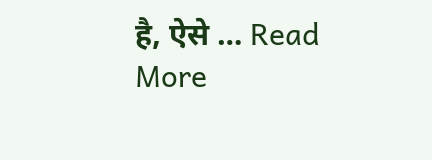है, ऐसे … Read More